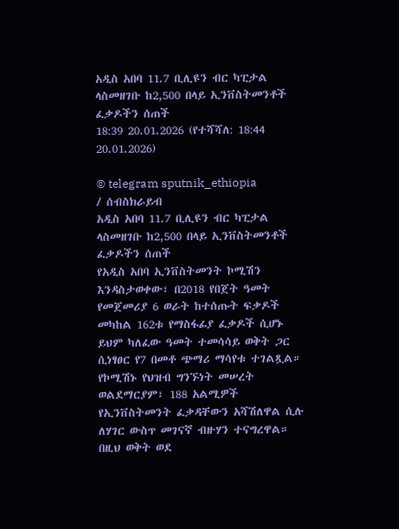አዲስ አበባ 11.7 ቢሊዩን ብር ካፒታል ላስመዘገቡ ከ2,500 በላይ ኢንቨስትመንቶች ፈቃዶችን ሰጠች
18:39 20.01.2026 (የተሻሻለ: 18:44 20.01.2026)

© telegram sputnik_ethiopia
/ ሰብስክራይብ
አዲስ አበባ 11.7 ቢሊዩን ብር ካፒታል ላስመዘገቡ ከ2,500 በላይ ኢንቨስትመንቶች ፈቃዶችን ሰጠች
የአዲስ አበባ ኢንቨስትመንት ኮሚሽን እንዳስታወቀው፣ በ2018 የበጀት ዓመት የመጀመሪያ 6 ወራት ከተሰጡት ፍቃዶች መካከል 162ቱ የማስፋፊያ ፈቃዶች ሲሆኑ ይህም ካለፈው ዓመት ተመሳሳይ ወቅት ጋር ሲነፃፀር የ7 በመቶ ጭማሪ ማሳየቱ ተገልጿል።
የኮሚሽኑ የህዝብ ግንኙነት መሠረት ወልደማርያም፣ 188 አልሚዎች የኢንቨስትመንት ፈቃዳቸውን አሻሽለዋል ሲሉ ለሃገር ውስጥ መገናኛ ብዙሃን ተናግረዋል።
በዚህ ወቅት ወደ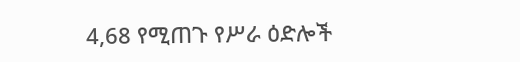4,68 የሚጠጉ የሥራ ዕድሎች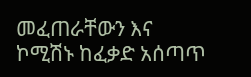መፈጠራቸውን እና ኮሚሽኑ ከፈቃድ አሰጣጥ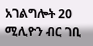አገልግሎት 20 ሚሊዮን ብር ገቢ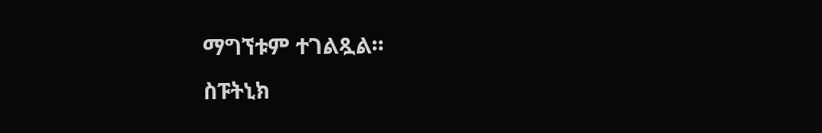ማግኘቱም ተገልጿል።
ስፑትኒክ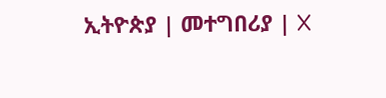ኢትዮጵያ | መተግበሪያ | X